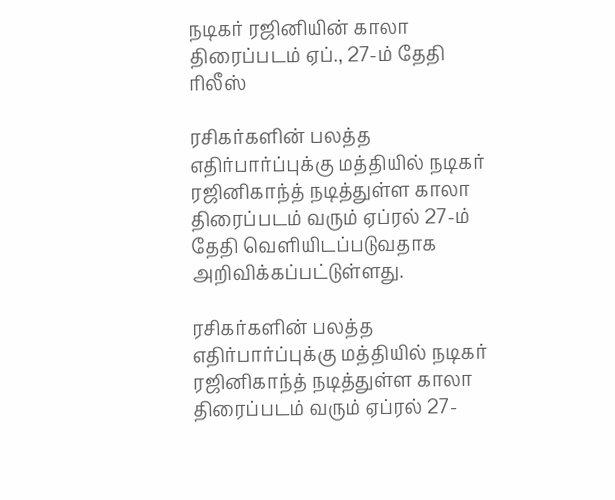நடிகர் ரஜினியின் காலா திரைப்படம் ஏப்., 27-ம் தேதி ரிலீஸ்

ரசிகர்களின் பலத்த எதிர்பார்ப்புக்கு மத்தியில் நடிகர் ரஜினிகாந்த் நடித்துள்ள காலா திரைப்படம் வரும் ஏப்ரல் 27-ம் தேதி வெளியிடப்படுவதாக அறிவிக்கப்பட்டுள்ளது.

ரசிகர்களின் பலத்த எதிர்பார்ப்புக்கு மத்தியில் நடிகர் ரஜினிகாந்த் நடித்துள்ள காலா திரைப்படம் வரும் ஏப்ரல் 27-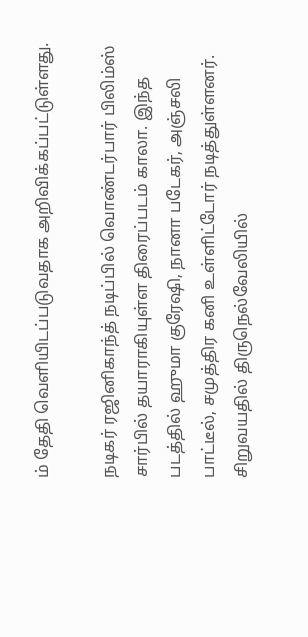ம் தேதி வெளியிடப்படுவதாக அறிவிக்கப்பட்டுள்ளது.

நடிகர் ரஜினிகாந்த் நடிப்பில் வொண்டர்பார் பிலிம்ஸ் சார்பில் தயாராகியுள்ள திரைப்படம் காலா. இந்த படத்தில் ஹுமா குரேஷி, நானா படேகர், அஞ்சலி பாட்டீல், சமுத்திர கனி உள்ளிட்டோர் நடித்துள்ளனர். சிறுவயதில் திருநெல்வேலியில்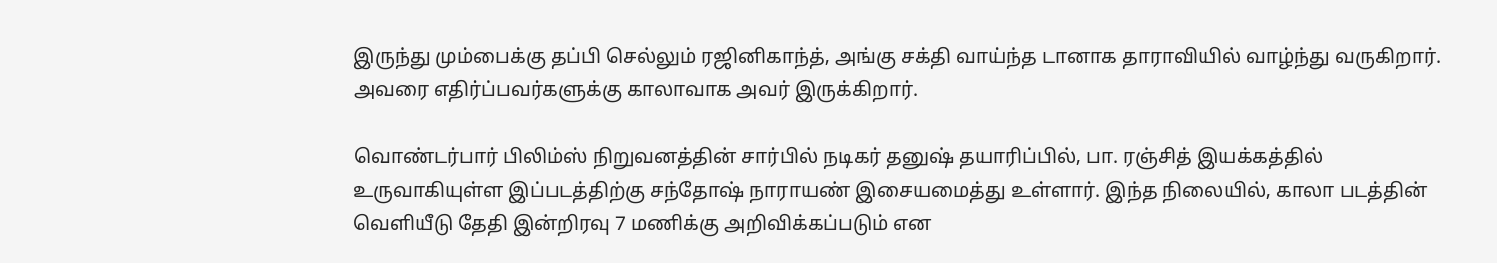இருந்து மும்பைக்கு தப்பி செல்லும் ரஜினிகாந்த், அங்கு சக்தி வாய்ந்த டானாக தாராவியில் வாழ்ந்து வருகிறார். அவரை எதிர்ப்பவர்களுக்கு காலாவாக அவர் இருக்கிறார்.

வொண்டர்பார் பிலிம்ஸ் நிறுவனத்தின் சார்பில் நடிகர் தனுஷ் தயாரிப்பில், பா. ரஞ்சித் இயக்கத்தில் உருவாகியுள்ள இப்படத்திற்கு சந்தோஷ் நாராயண் இசையமைத்து உள்ளார். இந்த நிலையில், காலா படத்தின் வெளியீடு தேதி இன்றிரவு 7 மணிக்கு அறிவிக்கப்படும் என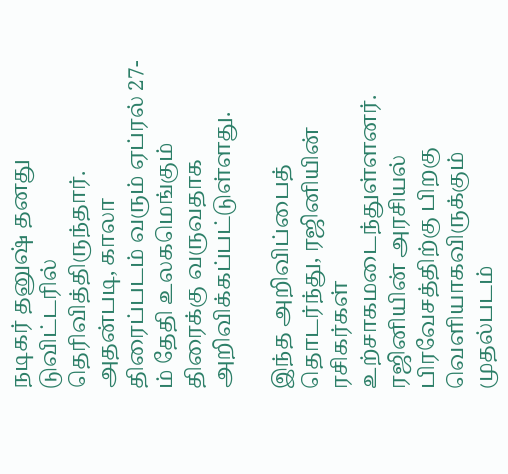நடிகர் தனுஷ் தனது டுவிட்டரில் தெரிவித்திருந்தார். அதன்படி, காலா திரைப்படம் வரும் ஏப்ரல் 27-ம் தேதி உலகமெங்கும் திரைக்கு வருவதாக அறிவிக்கப்பட்டுள்ளது.

இந்த அறிவிப்பைத் தொடர்ந்து, ரஜினியின் ரசிகர்கள் உற்சாகமடைந்துள்ளனர். ரஜினியின் அரசியல் பிரவேசத்திற்கு பிறகு வெளியாகவிருக்கும் முதல்படம்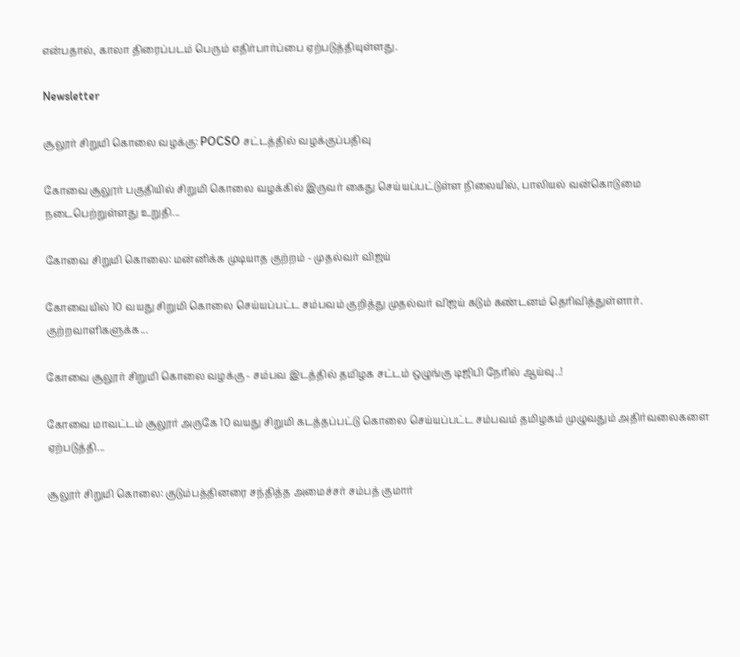என்பதால், காலா திரைப்படம் பெரும் எதிர்பார்ப்பை ஏற்படுத்தியுள்ளது.

Newsletter

சூலூர் சிறுமி கொலை வழக்கு: POCSO சட்டத்தில் வழக்குப்பதிவு

கோவை சூலூர் பகுதியில் சிறுமி கொலை வழக்கில் இருவர் கைது செய்யப்பட்டுள்ள நிலையில், பாலியல் வன்கொடுமை நடைபெற்றுள்ளது உறுதி...

கோவை சிறுமி கொலை: மன்னிக்க முடியாத குற்றம் - முதல்வர் விஜய்

கோவையில் 10 வயது சிறுமி கொலை செய்யப்பட்ட சம்பவம் குறித்து முதல்வர் விஜய் கடும் கண்டனம் தெரிவித்துள்ளார். குற்றவாளிகளுக்க...

கோவை சூலூர் சிறுமி கொலை வழக்கு - சம்பவ இடத்தில் தமிழக சட்டம் ஒழுங்கு டிஜிபி நேரில் ஆய்வு..!

கோவை மாவட்டம் சூலூர் அருகே 10 வயது சிறுமி கடத்தப்பட்டு கொலை செய்யப்பட்ட சம்பவம் தமிழகம் முழுவதும் அதிர்வலைகளை ஏற்படுத்தி...

சூலூர் சிறுமி கொலை: குடும்பத்தினரை சந்தித்த அமைச்சர் சம்பத் குமார்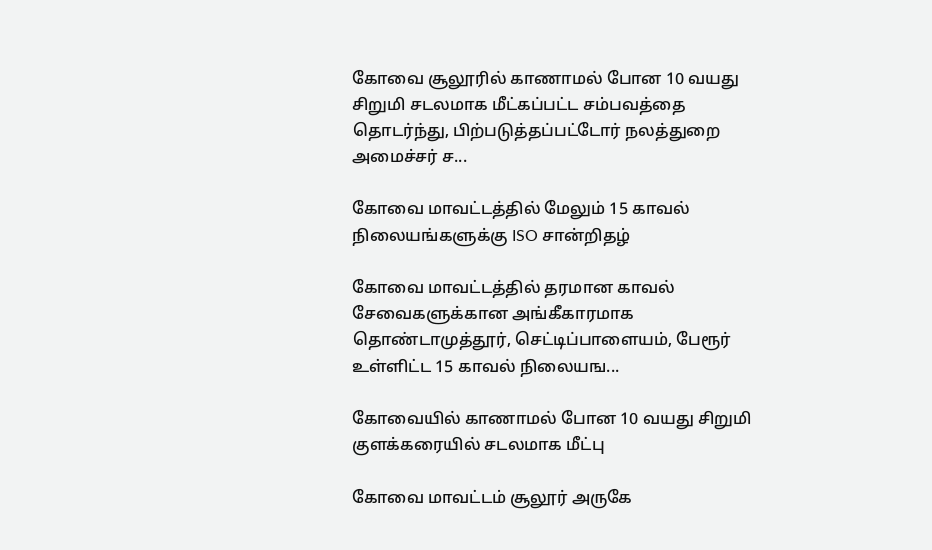கோவை சூலூரில் காணாமல் போன 10 வயது சிறுமி சடலமாக மீட்கப்பட்ட சம்பவத்தை தொடர்ந்து, பிற்படுத்தப்பட்டோர் நலத்துறை அமைச்சர் ச...

கோவை மாவட்டத்தில் மேலும் 15 காவல் நிலையங்களுக்கு ISO சான்றிதழ்

கோவை மாவட்டத்தில் தரமான காவல் சேவைகளுக்கான அங்கீகாரமாக தொண்டாமுத்தூர், செட்டிப்பாளையம், பேரூர் உள்ளிட்ட 15 காவல் நிலையங...

கோவையில் காணாமல் போன 10 வயது சிறுமி குளக்கரையில் சடலமாக மீட்பு

கோவை மாவட்டம் சூலூர் அருகே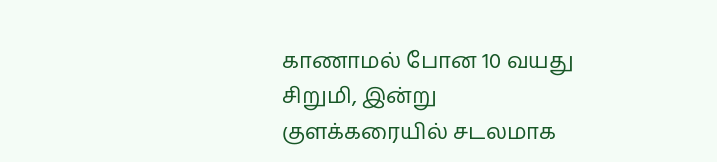காணாமல் போன 10 வயது சிறுமி, இன்று குளக்கரையில் சடலமாக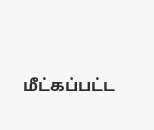மீட்கப்பட்ட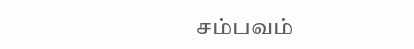சம்பவம்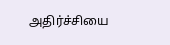அதிர்ச்சியை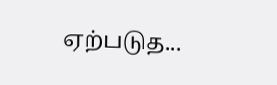ஏற்படுத...